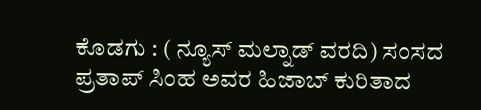ಕೊಡಗು : ( ನ್ಯೂಸ್ ಮಲ್ನಾಡ್ ವರದಿ) ಸಂಸದ ಪ್ರತಾಪ್ ಸಿಂಹ ಅವರ ಹಿಜಾಬ್ ಕುರಿತಾದ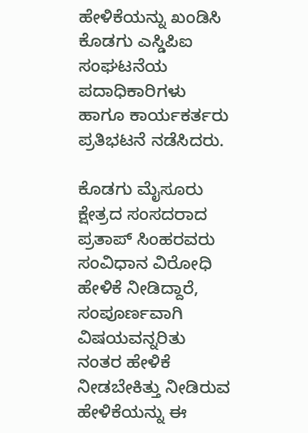ಹೇಳಿಕೆಯನ್ನು ಖಂಡಿಸಿ ಕೊಡಗು ಎಸ್ಡಿಪಿಐ ಸಂಘಟನೆಯ ಪದಾಧಿಕಾರಿಗಳು ಹಾಗೂ ಕಾರ್ಯಕರ್ತರು ಪ್ರತಿಭಟನೆ ನಡೆಸಿದರು.

ಕೊಡಗು ಮೈಸೂರು ಕ್ಷೇತ್ರದ ಸಂಸದರಾದ ಪ್ರತಾಪ್ ಸಿಂಹರವರು ಸಂವಿಧಾನ ವಿರೋಧಿ ಹೇಳಿಕೆ ನೀಡಿದ್ದಾರೆ, ಸಂಪೂರ್ಣವಾಗಿ ವಿಷಯವನ್ನರಿತು ನಂತರ ಹೇಳಿಕೆ ನೀಡಬೇಕಿತ್ತು ನೀಡಿರುವ ಹೇಳಿಕೆಯನ್ನು ಈ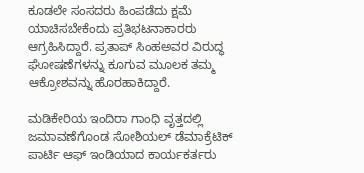ಕೂಡಲೇ ಸಂಸದರು ಹಿಂಪಡೆದು ಕ್ಷಮೆ ಯಾಚಿಸಬೇಕೆಂದು ಪ್ರತಿಭಟನಾಕಾರರು ಆಗ್ರಹಿಸಿದ್ದಾರೆ. ಪ್ರತಾಪ್ ಸಿಂಹಅವರ ವಿರುದ್ಧ ಘೋಷಣೆಗಳನ್ನು ಕೂಗುವ ಮೂಲಕ ತಮ್ಮ ಆಕ್ರೋಶವನ್ನು ಹೊರಹಾಕಿದ್ದಾರೆ.

ಮಡಿಕೇರಿಯ ಇಂದಿರಾ ಗಾಂಧಿ ವೃತ್ತದಲ್ಲಿ ಜಮಾವಣೆಗೊಂಡ ಸೋಶಿಯಲ್ ಡೆಮಾಕ್ರೆಟಿಕ್ ಪಾರ್ಟಿ ಆಫ್ ಇಂಡಿಯಾದ ಕಾರ್ಯಕರ್ತರು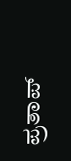ಪ್ರತಾಪ್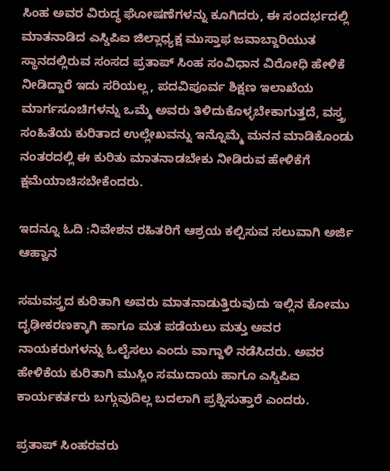ಸಿಂಹ ಅವರ ವಿರುದ್ಧ ಘೋಷಣೆಗಳನ್ನು ಕೂಗಿದರು, ಈ ಸಂದರ್ಭದಲ್ಲಿ ಮಾತನಾಡಿದ ಎಸ್ಡಿಪಿಐ ಜಿಲ್ಲಾಧ್ಯಕ್ಷ ಮುಸ್ತಾಫ ಜವಾಬ್ದಾರಿಯುತ ಸ್ಥಾನದಲ್ಲಿರುವ ಸಂಸದ ಪ್ರತಾಪ್ ಸಿಂಹ ಸಂವಿಧಾನ ವಿರೋಧಿ ಹೇಳಿಕೆ ನೀಡಿದ್ದಾರೆ ಇದು ಸರಿಯಲ್ಲ, ಪದವಿಪೂರ್ವ ಶಿಕ್ಷಣ ಇಲಾಖೆಯ ಮಾರ್ಗಸೂಚಿಗಳನ್ನು ಒಮ್ಮೆ ಅವರು ತಿಳಿದುಕೊಳ್ಳಬೇಕಾಗುತ್ತದೆ, ವಸ್ತ್ರ ಸಂಹಿತೆಯ ಕುರಿತಾದ ಉಲ್ಲೇಖವನ್ನು ಇನ್ನೊಮ್ಮೆ ಮನನ ಮಾಡಿಕೊಂಡು ನಂತರದಲ್ಲಿ ಈ ಕುರಿತು ಮಾತನಾಡಬೇಕು ನೀಡಿರುವ ಹೇಳಿಕೆಗೆ ಕ್ಷಮೆಯಾಚಿಸಬೇಕೆಂದರು.

ಇದನ್ನೂ ಓದಿ :ನಿವೇಶನ ರಹಿತರಿಗೆ ಆಶ್ರಯ ಕಲ್ಪಿಸುವ ಸಲುವಾಗಿ ಅರ್ಜಿ ಆಹ್ವಾನ

ಸಮವಸ್ತ್ರದ ಕುರಿತಾಗಿ ಅವರು ಮಾತನಾಡುತ್ತಿರುವುದು ಇಲ್ಲಿನ ಕೋಮು ದೃಢೀಕರಣಕ್ಕಾಗಿ ಹಾಗೂ ಮತ ಪಡೆಯಲು ಮತ್ತು ಅವರ ನಾಯಕರುಗಳನ್ನು ಓಲೈಸಲು ಎಂದು ವಾಗ್ದಾಳಿ ನಡೆಸಿದರು. ಅವರ ಹೇಳಿಕೆಯ ಕುರಿತಾಗಿ ಮುಸ್ಲಿಂ ಸಮುದಾಯ ಹಾಗೂ ಎಸ್ಡಿಪಿಐ ಕಾರ್ಯಕರ್ತರು ಬಗ್ಗುವುದಿಲ್ಲ ಬದಲಾಗಿ ಪ್ರಶ್ನಿಸುತ್ತಾರೆ ಎಂದರು.

ಪ್ರತಾಪ್ ಸಿಂಹರವರು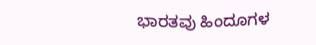ಭಾರತವು ಹಿಂದೂಗಳ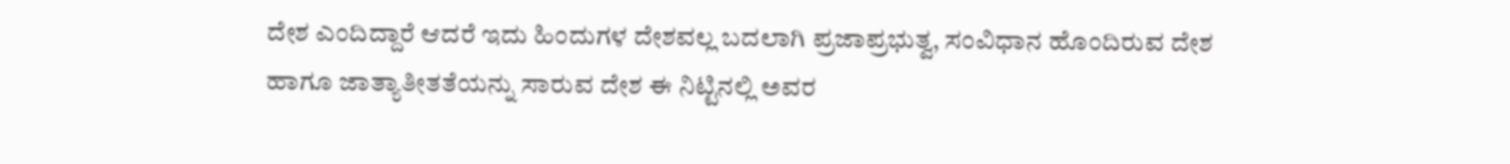ದೇಶ ಎಂದಿದ್ದಾರೆ ಆದರೆ ಇದು ಹಿಂದುಗಳ ದೇಶವಲ್ಲ ಬದಲಾಗಿ ಪ್ರಜಾಪ್ರಭುತ್ವ, ಸಂವಿಧಾನ ಹೊಂದಿರುವ ದೇಶ ಹಾಗೂ ಜಾತ್ಯಾತೀತತೆಯನ್ನು ಸಾರುವ ದೇಶ ಈ ನಿಟ್ಟಿನಲ್ಲಿ ಅವರ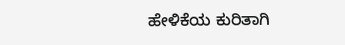ಹೇಳಿಕೆಯ ಕುರಿತಾಗಿ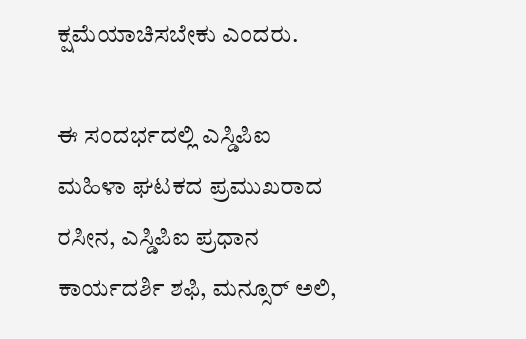ಕ್ಷಮೆಯಾಚಿಸಬೇಕು ಎಂದರು.

ಈ ಸಂದರ್ಭದಲ್ಲಿ ಎಸ್ಡಿಪಿಐ ಮಹಿಳಾ ಘಟಕದ ಪ್ರಮುಖರಾದ ರಸೀನ, ಎಸ್ಡಿಪಿಐ ಪ್ರಧಾನ ಕಾರ್ಯದರ್ಶಿ ಶಫಿ, ಮನ್ಸೂರ್ ಅಲಿ,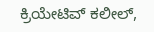ಕ್ರಿಯೇಟಿವ್ ಕಲೀಲ್,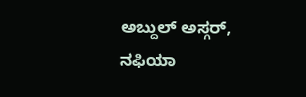ಅಬ್ದುಲ್ ಅಸ್ಗರ್, ನಫಿಯಾ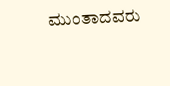ಮುಂತಾದವರು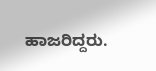ಹಾಜರಿದ್ದರು.